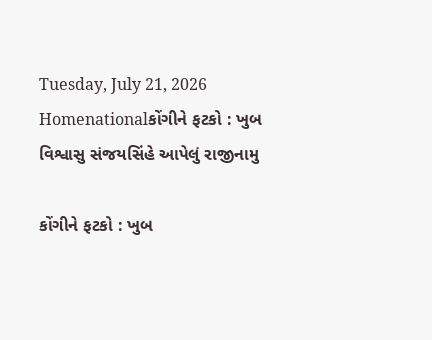Tuesday, July 21, 2026
Homenationalકોંગીને ફટકો : ખુબ વિશ્વાસુ સંજયસિંહે આપેલું રાજીનામુ

કોંગીને ફટકો : ખુબ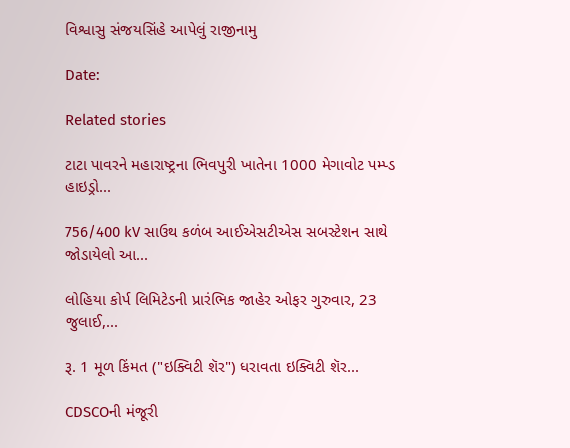વિશ્વાસુ સંજયસિંહે આપેલું રાજીનામુ

Date:

Related stories

ટાટા પાવરને મહારાષ્ટ્રના ભિવપુરી ખાતેના 1000 મેગાવોટ પમ્પ્ડ હાઇડ્રો...

756/400 kV સાઉથ કળંબ આઈએસટીએસ સબસ્ટેશન સાથે જોડાયેલો આ...

લોહિયા કોર્પ લિમિટેડની પ્રારંભિક જાહેર ઓફર ગુરુવાર, 23 જુલાઈ,...

રૂ. 1 મૂળ કિંમત ("ઇક્વિટી શૅર") ધરાવતા ઇક્વિટી શૅર...

CDSCOની મંજૂરી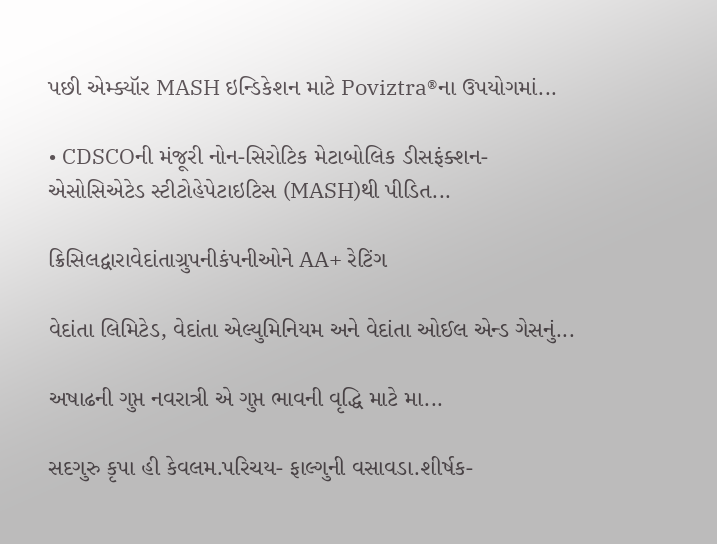પછી એમ્ક્યૉર MASH ઇન્ડિકેશન માટે Poviztra®ના ઉપયોગમાં...

• CDSCOની મંજૂરી નોન-સિરોટિક મેટાબોલિક ડીસફંક્શન-એસોસિએટેડ સ્ટીટોહેપેટાઇટિસ (MASH)થી પીડિત...

ક્રિસિલદ્વારાવેદાંતાગ્રુપનીકંપનીઓને AA+ રેટિંગ

વેદાંતા લિમિટેડ, વેદાંતા એલ્યુમિનિયમ અને વેદાંતા ઓઈલ એન્ડ ગેસનું...

અષાઢની ગુપ્ત નવરાત્રી એ ગુપ્ત ભાવની વૃદ્ધિ માટે મા...

સદગુરુ કૃપા હી કેવલમ.પરિચય- ફાલ્ગુની વસાવડા.શીર્ષક-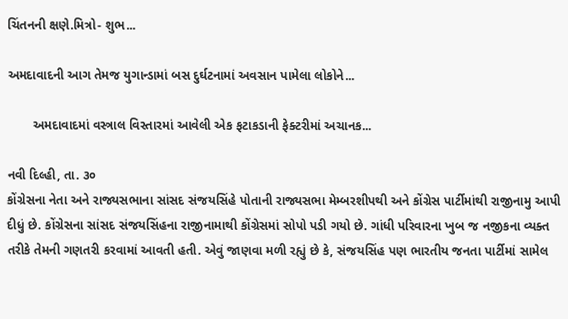ચિંતનની ક્ષણે.મિત્રો- શુભ...

અમદાવાદની આગ તેમજ યુગાન્ડામાં બસ દુર્ઘટનામાં અવસાન પામેલા લોકોને...

       અમદાવાદમાં વસ્ત્રાલ વિસ્તારમાં આવેલી એક ફટાકડાની ફેક્ટરીમાં અચાનક...

નવી દિલ્હી, તા. ૩૦
કોંગ્રેસના નેતા અને રાજ્યસભાના સાંસદ સંજયસિંહે પોતાની રાજ્યસભા મેમ્બરશીપથી અને કોંગ્રેસ પાર્ટીમાંથી રાજીનામુ આપી દીધું છે. કોંગ્રેસના સાંસદ સંજયસિંહના રાજીનામાથી કોંગ્રેસમાં સોપો પડી ગયો છે. ગાંધી પરિવારના ખુબ જ નજીકના વ્યક્ત તરીકે તેમની ગણતરી કરવામાં આવતી હતી. એવું જાણવા મળી રહ્યું છે કે, સંજયસિંહ પણ ભારતીય જનતા પાર્ટીમાં સામેલ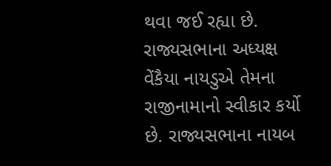થવા જઈ રહ્યા છે. રાજ્યસભાના અધ્યક્ષ વેંકૈયા નાયડુએ તેમના રાજીનામાનો સ્વીકાર કર્યો છે. રાજ્યસભાના નાયબ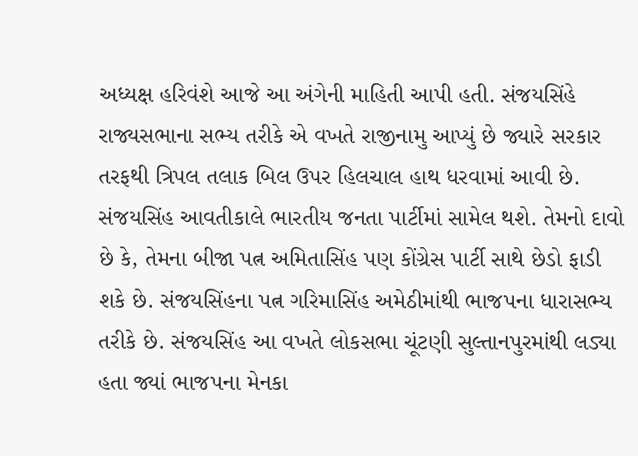અધ્યક્ષ હરિવંશે આજે આ અંગેની માહિતી આપી હતી. સંજયસિંહે રાજ્યસભાના સભ્ય તરીકે એ વખતે રાજીનામુ આપ્યું છે જ્યારે સરકાર તરફથી ત્રિપલ તલાક બિલ ઉપર હિલચાલ હાથ ધરવામાં આવી છે. સંજયસિંહ આવતીકાલે ભારતીય જનતા પાર્ટીમાં સામેલ થશે. તેમનો દાવો છે કે, તેમના બીજા પત્ન અમિતાસિંહ પણ કોંગ્રેસ પાર્ટી સાથે છેડો ફાડી શકે છે. સંજયસિંહના પત્ન ગરિમાસિંહ અમેઠીમાંથી ભાજપના ધારાસભ્ય તરીકે છે. સંજયસિંહ આ વખતે લોકસભા ચૂંટણી સુલ્તાનપુરમાંથી લડ્યા હતા જ્યાં ભાજપના મેનકા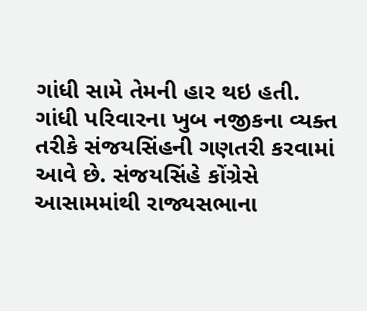ગાંધી સામે તેમની હાર થઇ હતી. ગાંધી પરિવારના ખુબ નજીકના વ્યક્ત તરીકે સંજયસિંહની ગણતરી કરવામાં આવે છે. સંજયસિંહે કોંગ્રેસે આસામમાંથી રાજ્યસભાના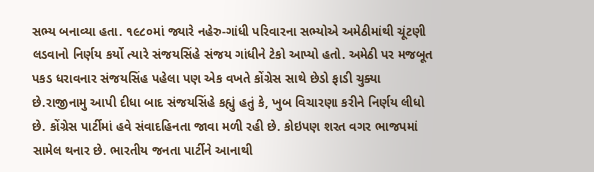સભ્ય બનાવ્યા હતા. ૧૯૮૦માં જ્યારે નહેરુ-ગાંધી પરિવારના સભ્યોએ અમેઠીમાંથી ચૂંટણી લડવાનો નિર્ણય કર્યો ત્યારે સંજયસિંહે સંજય ગાંધીને ટેકો આપ્યો હતો. અમેઠી પર મજબૂત પકડ ધરાવનાર સંજયસિંહ પહેલા પણ એક વખતે કોંગ્રેસ સાથે છેડો ફાડી ચુક્યા છે.રાજીનામુ આપી દીધા બાદ સંજયસિંહે કહ્યું હતું કે, ખુબ વિચારણા કરીને નિર્ણય લીધો છે. કોંગ્રેસ પાર્ટીમાં હવે સંવાદહિનતા જાવા મળી રહી છે. કોઇપણ શરત વગર ભાજપમાં સામેલ થનાર છે. ભારતીય જનતા પાર્ટીને આનાથી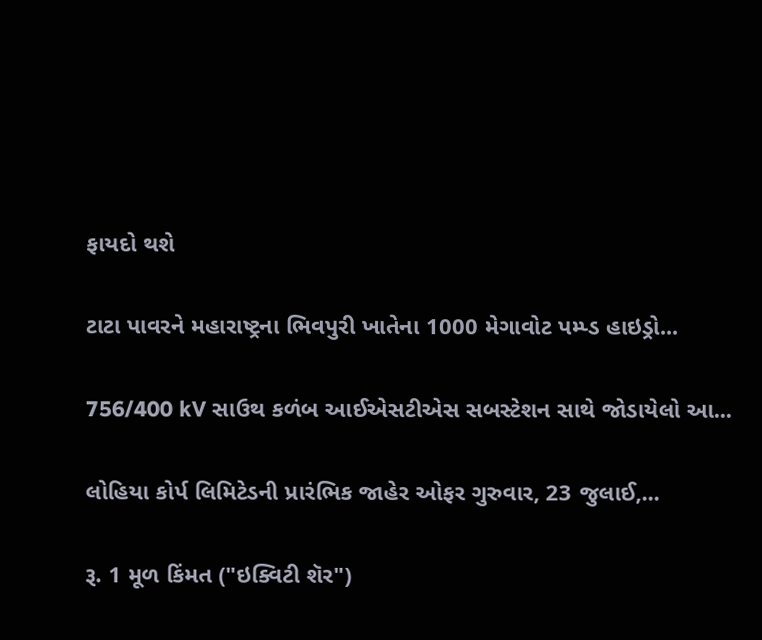ફાયદો થશે

ટાટા પાવરને મહારાષ્ટ્રના ભિવપુરી ખાતેના 1000 મેગાવોટ પમ્પ્ડ હાઇડ્રો...

756/400 kV સાઉથ કળંબ આઈએસટીએસ સબસ્ટેશન સાથે જોડાયેલો આ...

લોહિયા કોર્પ લિમિટેડની પ્રારંભિક જાહેર ઓફર ગુરુવાર, 23 જુલાઈ,...

રૂ. 1 મૂળ કિંમત ("ઇક્વિટી શૅર")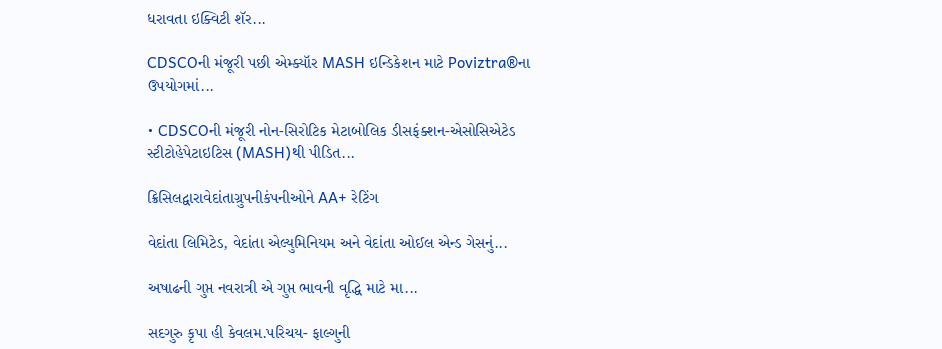ધરાવતા ઇક્વિટી શૅર...

CDSCOની મંજૂરી પછી એમ્ક્યૉર MASH ઇન્ડિકેશન માટે Poviztra®ના ઉપયોગમાં...

• CDSCOની મંજૂરી નોન-સિરોટિક મેટાબોલિક ડીસફંક્શન-એસોસિએટેડ સ્ટીટોહેપેટાઇટિસ (MASH)થી પીડિત...

ક્રિસિલદ્વારાવેદાંતાગ્રુપનીકંપનીઓને AA+ રેટિંગ

વેદાંતા લિમિટેડ, વેદાંતા એલ્યુમિનિયમ અને વેદાંતા ઓઈલ એન્ડ ગેસનું...

અષાઢની ગુપ્ત નવરાત્રી એ ગુપ્ત ભાવની વૃદ્ધિ માટે મા...

સદગુરુ કૃપા હી કેવલમ.પરિચય- ફાલ્ગુની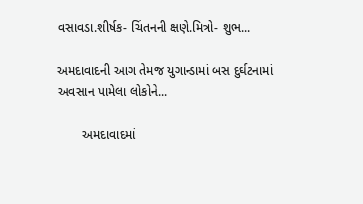વસાવડા.શીર્ષક- ચિંતનની ક્ષણે.મિત્રો- શુભ...

અમદાવાદની આગ તેમજ યુગાન્ડામાં બસ દુર્ઘટનામાં અવસાન પામેલા લોકોને...

       અમદાવાદમાં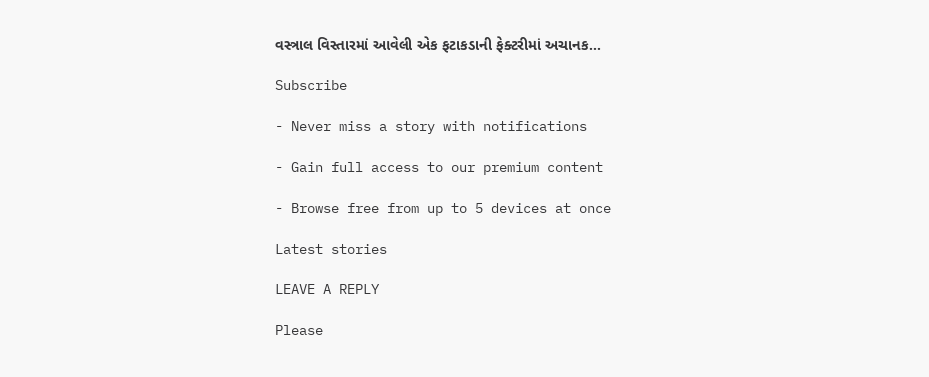વસ્ત્રાલ વિસ્તારમાં આવેલી એક ફટાકડાની ફેક્ટરીમાં અચાનક...

Subscribe

- Never miss a story with notifications

- Gain full access to our premium content

- Browse free from up to 5 devices at once

Latest stories

LEAVE A REPLY

Please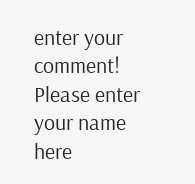enter your comment!
Please enter your name here